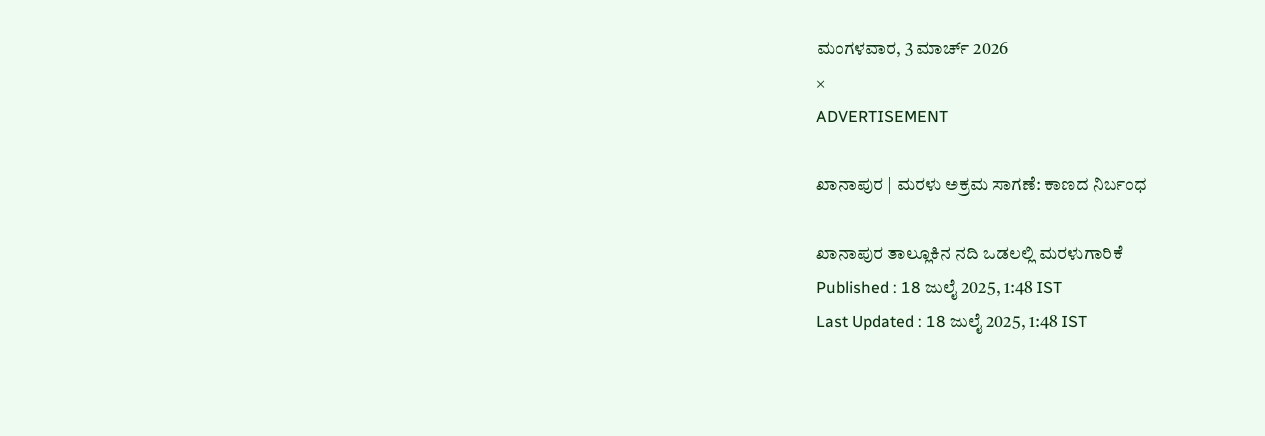ಮಂಗಳವಾರ, 3 ಮಾರ್ಚ್ 2026
×
ADVERTISEMENT

ಖಾನಾಪುರ | ಮರಳು ಅಕ್ರಮ ಸಾಗಣೆ: ಕಾಣದ ನಿರ್ಬಂಧ

ಖಾನಾಪುರ ತಾಲ್ಲೂಕಿನ ನದಿ ಒಡಲಲ್ಲಿ ಮರಳುಗಾರಿಕೆ
Published : 18 ಜುಲೈ 2025, 1:48 IST
Last Updated : 18 ಜುಲೈ 2025, 1:48 IST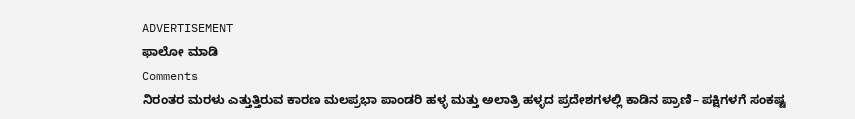ADVERTISEMENT
ಫಾಲೋ ಮಾಡಿ
Comments
ನಿರಂತರ ಮರಳು ಎತ್ತುತ್ತಿರುವ ಕಾರಣ ಮಲಪ್ರಭಾ ಪಾಂಡರಿ ಹಳ್ಳ ಮತ್ತು ಅಲಾತ್ರಿ ಹಳ್ಳದ ಪ್ರದೇಶಗಳಲ್ಲಿ ಕಾಡಿನ ಪ್ರಾಣಿ– ಪಕ್ಷಿಗಳಗೆ ಸಂಕಷ್ಟ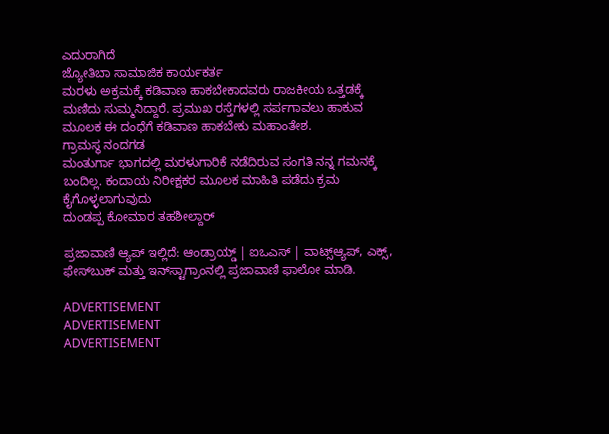ಎದುರಾಗಿದೆ
ಜ್ಯೋತಿಬಾ ಸಾಮಾಜಿಕ ಕಾರ್ಯಕರ್ತ
ಮರಳು ಅಕ್ರಮಕ್ಕೆ ಕಡಿವಾಣ ಹಾಕಬೇಕಾದವರು ರಾಜಕೀಯ ಒತ್ತಡಕ್ಕೆ ಮಣಿದು ಸುಮ್ಮನಿದ್ದಾರೆ. ಪ್ರಮುಖ ರಸ್ತೆಗಳಲ್ಲಿ ಸರ್ಪಗಾವಲು ಹಾಕುವ ಮೂಲಕ ಈ ದಂಧೆಗೆ ಕಡಿವಾಣ ಹಾಕಬೇಕು ಮಹಾಂತೇಶ.
ಗ್ರಾಮಸ್ಥ ನಂದಗಡ
ಮಂತುರ್ಗಾ ಭಾಗದಲ್ಲಿ ಮರಳುಗಾರಿಕೆ ನಡೆದಿರುವ ಸಂಗತಿ ನನ್ನ ಗಮನಕ್ಕೆ ಬಂದಿಲ್ಲ. ಕಂದಾಯ ನಿರೀಕ್ಷಕರ ಮೂಲಕ ಮಾಹಿತಿ ಪಡೆದು ಕ್ರಮ ಕೈಗೊಳ್ಳಲಾಗುವುದು
ದುಂಡಪ್ಪ ಕೋಮಾರ ತಹಶೀಲ್ದಾರ್

ಪ್ರಜಾವಾಣಿ ಆ್ಯಪ್ ಇಲ್ಲಿದೆ: ಆಂಡ್ರಾಯ್ಡ್ | ಐಒಎಸ್ | ವಾಟ್ಸ್ಆ್ಯಪ್, ಎಕ್ಸ್, ಫೇಸ್‌ಬುಕ್ ಮತ್ತು ಇನ್‌ಸ್ಟಾಗ್ರಾಂನಲ್ಲಿ ಪ್ರಜಾವಾಣಿ ಫಾಲೋ ಮಾಡಿ.

ADVERTISEMENT
ADVERTISEMENT
ADVERTISEMENT